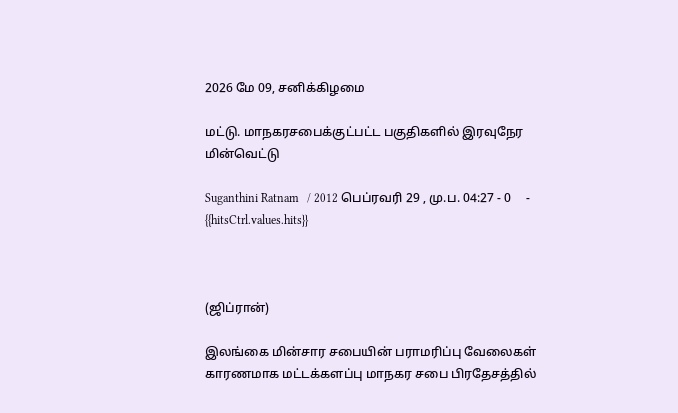2026 மே 09, சனிக்கிழமை

மட்டு. மாநகரசபைக்குட்பட்ட பகுதிகளில் இரவுநேர மின்வெட்டு

Suganthini Ratnam   / 2012 பெப்ரவரி 29 , மு.ப. 04:27 - 0     - {{hitsCtrl.values.hits}}



(ஜிப்ரான்)

இலங்கை மின்சார சபையின் பராமரிப்பு வேலைகள் காரணமாக மட்டக்களப்பு மாநகர சபை பிரதேசத்தில்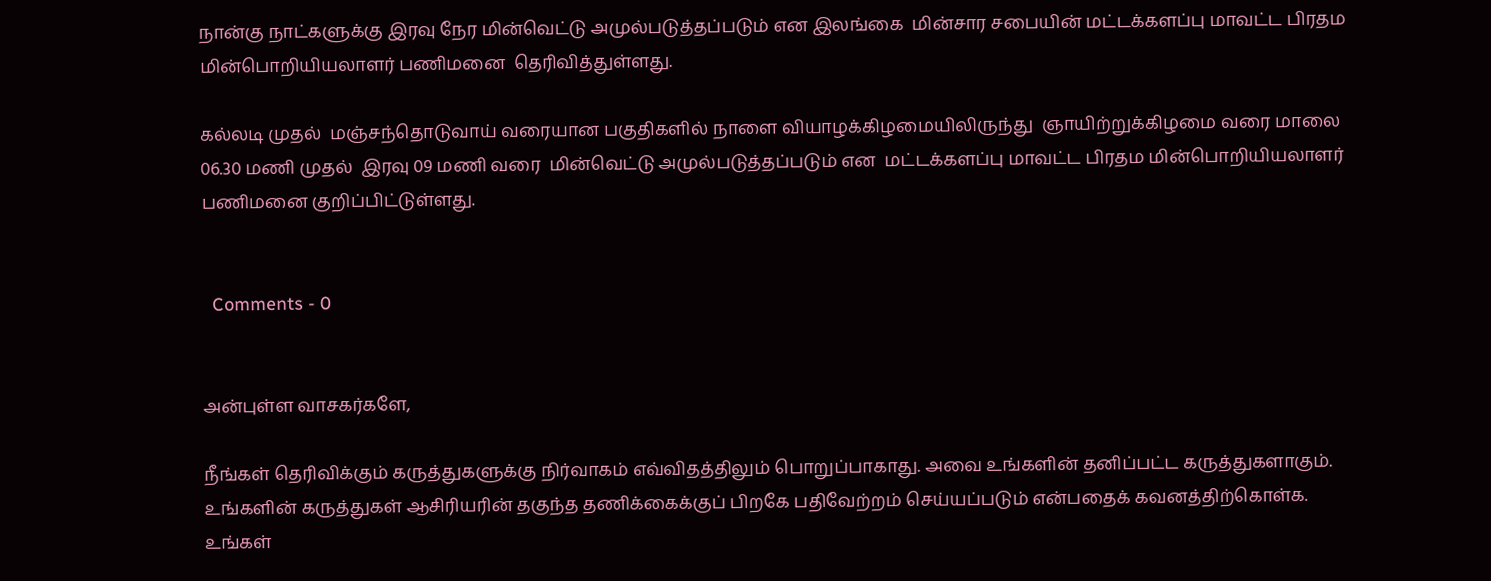நான்கு நாட்களுக்கு இரவு நேர மின்வெட்டு அமுல்படுத்தப்படும் என இலங்கை  மின்சார சபையின் மட்டக்களப்பு மாவட்ட பிரதம மின்பொறியியலாளர் பணிமனை  தெரிவித்துள்ளது.

கல்லடி முதல்  மஞ்சந்தொடுவாய் வரையான பகுதிகளில் நாளை வியாழக்கிழமையிலிருந்து  ஞாயிற்றுக்கிழமை வரை மாலை 06.30 மணி முதல்  இரவு 09 மணி வரை  மின்வெட்டு அமுல்படுத்தப்படும் என  மட்டக்களப்பு மாவட்ட பிரதம மின்பொறியியலாளர் பணிமனை குறிப்பிட்டுள்ளது.


  Comments - 0


அன்புள்ள வாசகர்களே,

நீங்கள் தெரிவிக்கும் கருத்துகளுக்கு நிர்வாகம் எவ்விதத்திலும் பொறுப்பாகாது. அவை உங்களின் தனிப்பட்ட கருத்துகளாகும். உங்களின் கருத்துகள் ஆசிரியரின் தகுந்த தணிக்கைக்குப் பிறகே பதிவேற்றம் செய்யப்படும் என்பதைக் கவனத்திற்கொள்க. உங்கள்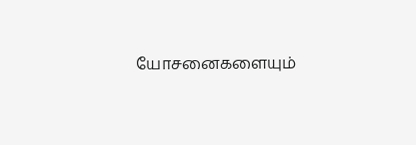யோசனைகளையும்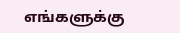எங்களுக்கு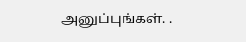அனுப்புங்கள். .